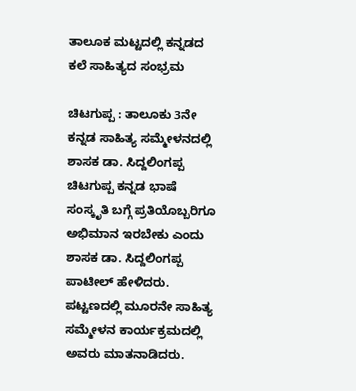ತಾಲೂಕ ಮಟ್ಟದಲ್ಲಿ ಕನ್ನಡದ ಕಲೆ ಸಾಹಿತ್ಯದ ಸಂಭ್ರಮ

ಚಿಟಗುಪ್ಪ : ತಾಲೂಕು 3ನೇ ಕನ್ನಡ ಸಾಹಿತ್ಯ ಸಮ್ಮೇಳನದಲ್ಲಿ ಶಾಸಕ ಡಾ. ಸಿದ್ದಲಿಂಗಪ್ಪ
ಚಿಟಗುಪ್ಪ ಕನ್ನಡ ಭಾಷೆ ಸಂಸ್ಕೃತಿ ಬಗ್ಗೆ ಪ್ರತಿಯೊಬ್ಬರಿಗೂ ಅಭಿಮಾನ ಇರಬೇಕು ಎಂದು ಶಾಸಕ ಡಾ. ಸಿದ್ದಲಿಂಗಪ್ಪ ಪಾಟೀಲ್ ಹೇಳಿದರು. ಪಟ್ಟಣದಲ್ಲಿ ಮೂರನೇ ಸಾಹಿತ್ಯ ಸಮ್ಮೇಳನ ಕಾರ್ಯಕ್ರಮದಲ್ಲಿ ಅವರು ಮಾತನಾಡಿದರು.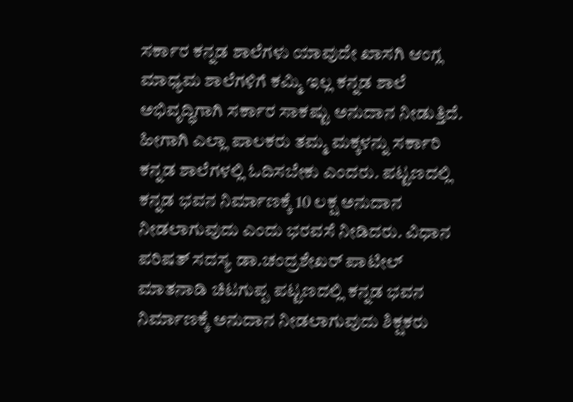ಸರ್ಕಾರ ಕನ್ನಡ ಶಾಲೆಗಳು ಯಾವುದೇ ಖಾಸಗಿ ಆಂಗ್ಲ ಮಾಧ್ಯಮ ಶಾಲೆಗಳಿಗೆ ಕಮ್ಮಿ ಇಲ್ಲ ಕನ್ನಡ ಶಾಲೆ ಅಭಿವೃದ್ಧಿಗಾಗಿ ಸರ್ಕಾರ ಸಾಕಷ್ಟು ಅನುದಾನ ನೀಡುತ್ತಿದೆ. ಹೀಗಾಗಿ ಎಲ್ಲಾ ಪಾಲಕರು ತಮ್ಮ ಮಕ್ಕಳನ್ನು ಸರ್ಕಾರಿ ಕನ್ನಡ ಶಾಲೆಗಳಲ್ಲಿ ಓದಿಸಬೇಕು ಎಂದರು. ಪಟ್ಟಣದಲ್ಲಿ ಕನ್ನಡ ಭವನ ನಿರ್ಮಾಣಕ್ಕೆ 10 ಲಕ್ಷ ಅನುದಾನ ನೀಡಲಾಗುವುದು ಎಂದು ಭರವಸೆ ನೀಡಿದರು. ವಿಧಾನ ಪರಿಷತ್ ಸದಸ್ಯ ಡಾ.ಚಂದ್ರಶೇಖರ್ ಪಾಟೀಲ್ ಮಾತನಾಡಿ ಚಿಟಗುಪ್ಪ ಪಟ್ಟಣದಲ್ಲಿ ಕನ್ನಡ ಭವನ ನಿರ್ಮಾಣಕ್ಕೆ ಅನುದಾನ ನೀಡಲಾಗುವುದು ಶಿಕ್ಷಕರು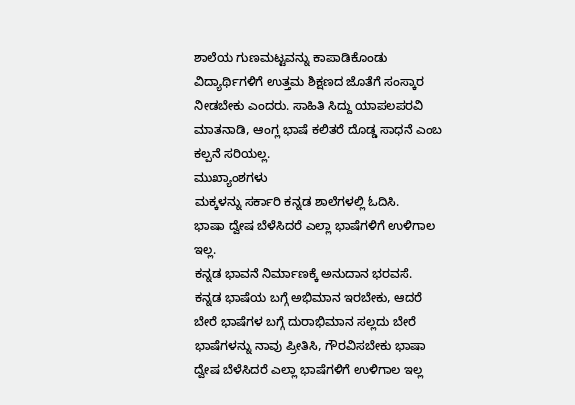ಶಾಲೆಯ ಗುಣಮಟ್ಟವನ್ನು ಕಾಪಾಡಿಕೊಂಡು ವಿದ್ಯಾರ್ಥಿಗಳಿಗೆ ಉತ್ತಮ ಶಿಕ್ಷಣದ ಜೊತೆಗೆ ಸಂಸ್ಕಾರ ನೀಡಬೇಕು ಎಂದರು. ಸಾಹಿತಿ ಸಿದ್ದು ಯಾಪಲಪರವಿ ಮಾತನಾಡಿ, ಆಂಗ್ಲ ಭಾಷೆ ಕಲಿತರೆ ದೊಡ್ಡ ಸಾಧನೆ ಎಂಬ ಕಲ್ಪನೆ ಸರಿಯಲ್ಲ.
ಮುಖ್ಯಾಂಶಗಳು
ಮಕ್ಕಳನ್ನು ಸರ್ಕಾರಿ ಕನ್ನಡ ಶಾಲೆಗಳಲ್ಲಿ ಓದಿಸಿ.
ಭಾಷಾ ದ್ವೇಷ ಬೆಳೆಸಿದರೆ ಎಲ್ಲಾ ಭಾಷೆಗಳಿಗೆ ಉಳಿಗಾಲ ಇಲ್ಲ.
ಕನ್ನಡ ಭಾವನೆ ನಿರ್ಮಾಣಕ್ಕೆ ಅನುದಾನ ಭರವಸೆ.
ಕನ್ನಡ ಭಾಷೆಯ ಬಗ್ಗೆ ಅಭಿಮಾನ ಇರಬೇಕು, ಆದರೆ ಬೇರೆ ಭಾಷೆಗಳ ಬಗ್ಗೆ ದುರಾಭಿಮಾನ ಸಲ್ಲದು ಬೇರೆ ಭಾಷೆಗಳನ್ನು ನಾವು ಪ್ರೀತಿಸಿ, ಗೌರವಿಸಬೇಕು ಭಾಷಾ ದ್ವೇಷ ಬೆಳೆಸಿದರೆ ಎಲ್ಲಾ ಭಾಷೆಗಳಿಗೆ ಉಳಿಗಾಲ ಇಲ್ಲ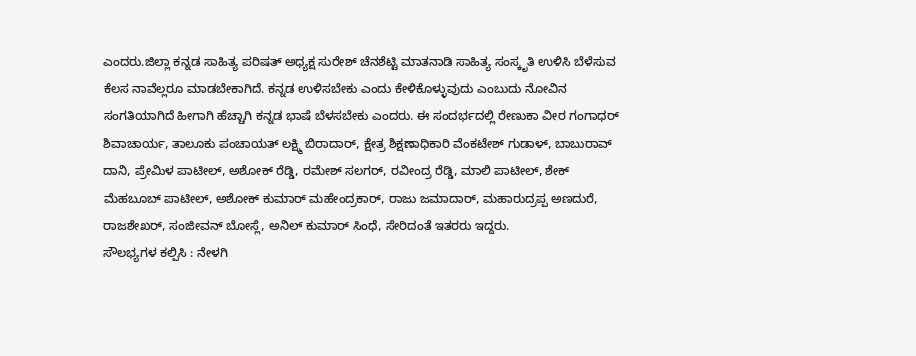ಎಂದರು.ಜಿಲ್ಲಾ ಕನ್ನಡ ಸಾಹಿತ್ಯ ಪರಿಷತ್ ಅಧ್ಯಕ್ಷ ಸುರೇಶ್ ಚೆನಶೆಟ್ಟಿ ಮಾತನಾಡಿ ಸಾಹಿತ್ಯ ಸಂಸ್ಕೃತಿ ಉಳಿಸಿ ಬೆಳೆಸುವ ಕೆಲಸ ನಾವೆಲ್ಲರೂ ಮಾಡಬೇಕಾಗಿದೆ. ಕನ್ನಡ ಉಳಿಸಬೇಕು ಎಂದು ಕೇಳಿಕೊಳ್ಳುವುದು ಎಂಬುದು ನೋವಿನ ಸಂಗತಿಯಾಗಿದೆ ಹೀಗಾಗಿ ಹೆಚ್ಚಾಗಿ ಕನ್ನಡ ಭಾಷೆ ಬೆಳಸಬೇಕು ಎಂದರು. ಈ ಸಂದರ್ಭದಲ್ಲಿ ರೇಣುಕಾ ವೀರ ಗಂಗಾಧರ್ ಶಿವಾಚಾರ್ಯ, ತಾಲೂಕು ಪಂಚಾಯತ್ ಲಕ್ಷ್ಮಿ ಬಿರಾದಾರ್, ಕ್ಷೇತ್ರ ಶಿಕ್ಷಣಾಧಿಕಾರಿ ವೆಂಕಟೇಶ್ ಗುಡಾಳ್, ಬಾಬುರಾವ್ ದಾನಿ, ಪ್ರೇಮಿಳ ಪಾಟೀಲ್, ಅಶೋಕ್ ರೆಡ್ಡಿ, ರಮೇಶ್ ಸಲಗರ್, ರವೀಂದ್ರ ರೆಡ್ಡಿ, ಮಾಲಿ ಪಾಟೀಲ್, ಶೇಕ್ ಮೆಹಬೂಬ್ ಪಾಟೀಲ್, ಅಶೋಕ್ ಕುಮಾರ್ ಮಹೇಂದ್ರಕಾರ್, ರಾಜು ಜಮಾದಾರ್, ಮಹಾರುದ್ರಪ್ಪ ಅಣದುರೆ, ರಾಜಶೇಖರ್, ಸಂಜೀವನ್ ಬೋಸ್ಲೆ, ಅನಿಲ್ ಕುಮಾರ್ ಸಿಂಧೆ, ಸೇರಿದಂತೆ ಇತರರು ಇದ್ದರು.
ಸೌಲಭ್ಯಗಳ ಕಲ್ಪಿಸಿ : ನೇಳಗಿ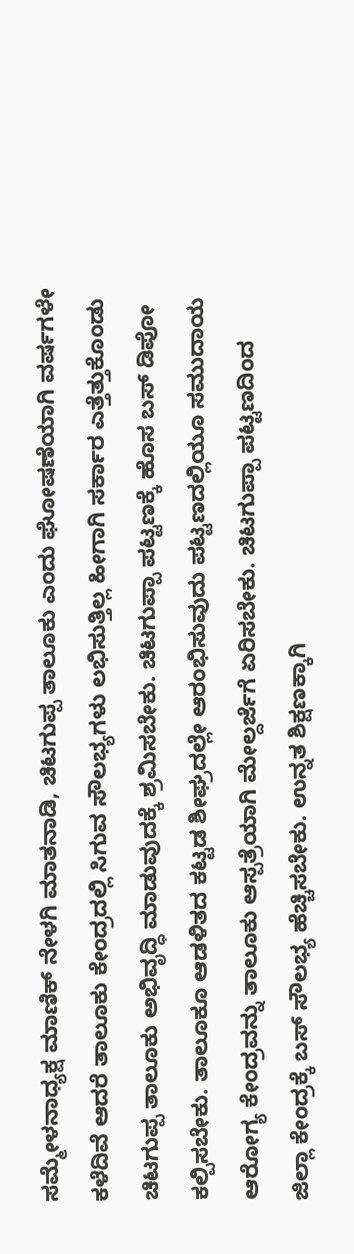ಸಮ್ಮೇಳನಾಧ್ಯಕ್ಷ ಮಾಣಿಕ್ ನೇಳಗಿ ಮಾತನಾಡಿ, ಚಿಟಗುಪ್ಪ ತಾಲೂಕು ಎಂದು ಘೋಷಣೆಯಾಗಿ ವರ್ಷಗಳೇ ಕಳೆದಿವೆ ಆದರೆ ತಾಲೂಕು ಕೇಂದ್ರದಲ್ಲಿ ಸಿಗುವ ಸೌಲಭ್ಯಗಳು ಲಭಿಸುತ್ತಿಲ್ಲ ಹೀಗಾಗಿ ಸರ್ಕಾರ ಎತ್ತೆತ್ತುಕೊಂಡು ಚಿಟಗುಪ್ಪ ತಾಲೂಕು ಅಭಿವೃದ್ಧಿ ಮಾಡುವುದಕ್ಕೆ ಶ್ರಮಿಸಬೇಕು. ಚಿಟಗುಪ್ಪಾ ಪಟ್ಟಣಕ್ಕೆ ಹೊಸ ಬಸ್ ಡಿಪೋ ಕಲ್ಪಿಸಬೇಕು. ತಾಲೂಕೂ ಆಡಳಿತದ ಕಟ್ಟಡ ಶೀಘ್ರದಲ್ಲೇ ಆರಂಭಿಸುವುದು ಪಟ್ಟಣದಲ್ಲಿಯೂ ಸಮುದಾಯ ಆರೋಗ್ಯ ಕೇಂದ್ರವನ್ನು ತಾಲೂಕು ಆಸ್ಪತ್ರೆಯಾಗಿ ಮೇಲ್ದರ್ಜೆಗೆ ಏರಿಸಬೇಕು. ಚಿಟಗುಪ್ಪಾ ಪಟ್ಟಣದಿಂದ ಜಿಲ್ಲಾ ಕೇಂದ್ರಕ್ಕೆ ಬಸ್ ಸೌಲಭ್ಯ ಹೆಚ್ಚಿಸಬೇಕು. ಉನ್ನತ ಶಿಕ್ಷಣಕ್ಕಾಗಿ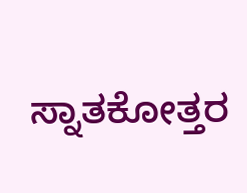ಸ್ನಾತಕೋತ್ತರ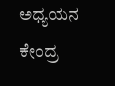ಅಧ್ಯಯನ ಕೇಂದ್ರ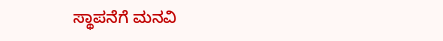ಸ್ಥಾಪನೆಗೆ ಮನವಿ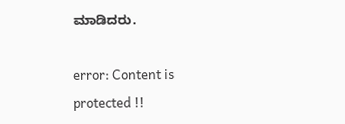ಮಾಡಿದರು.

error: Content is protected !!